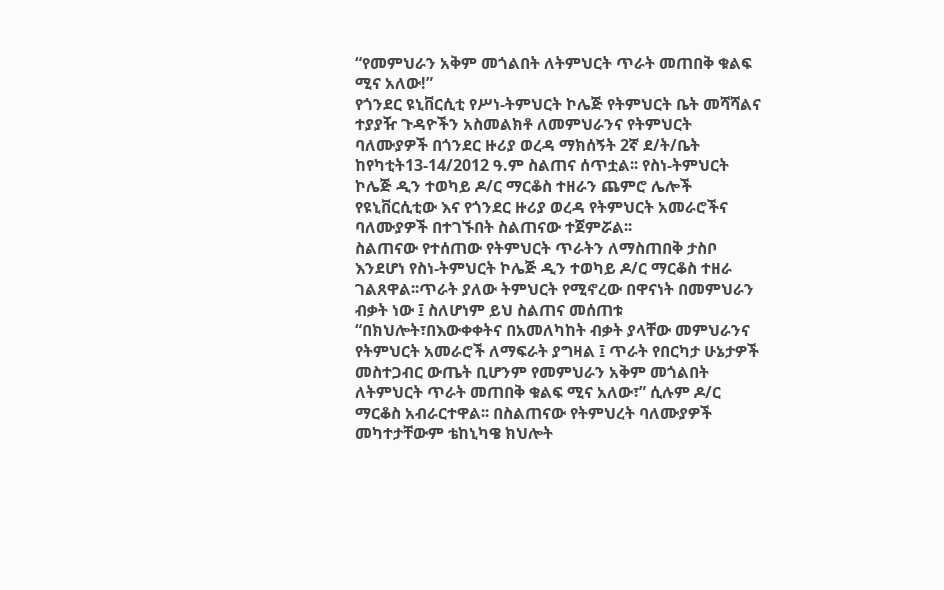“የመምህራን አቅም መጎልበት ለትምህርት ጥራት መጠበቅ ቁልፍ ሚና አለው!”
የጎንደር ዩኒቨርሲቲ የሥነ-ትምህርት ኮሌጅ የትምህርት ቤት መሻሻልና ተያያዥ ጉዳዮችን አስመልክቶ ለመምህራንና የትምህርት ባለሙያዎች በጎንደር ዙሪያ ወረዳ ማክሰኝት 2ኛ ደ/ት/ቤት ከየካቲት13-14/2012 ዓ.ም ስልጠና ሰጥቷል፡፡ የስነ-ትምህርት ኮሌጅ ዲን ተወካይ ዶ/ር ማርቆስ ተዘራን ጨምሮ ሌሎች የዩኒቨርሲቲው እና የጎንደር ዙሪያ ወረዳ የትምህርት አመራሮችና ባለሙያዎች በተገኙበት ስልጠናው ተጀምሯል፡፡
ስልጠናው የተሰጠው የትምህርት ጥራትን ለማስጠበቅ ታስቦ እንደሆነ የስነ-ትምህርት ኮሌጅ ዲን ተወካይ ዶ/ር ማርቆስ ተዘራ ገልጸዋል፡፡ጥራት ያለው ትምህርት የሚኖረው በዋናነት በመምህራን ብቃት ነው ፤ ስለሆነም ይህ ስልጠና መሰጠቱ “በክህሎት፣በእውቀቀትና በአመለካከት ብቃት ያላቸው መምህራንና የትምህርት አመራሮች ለማፍራት ያግዛል ፤ ጥራት የበርካታ ሁኔታዎች መስተጋብር ውጤት ቢሆንም የመምህራን አቅም መጎልበት ለትምህርት ጥራት መጠበቅ ቁልፍ ሚና አለው፣” ሲሉም ዶ/ር ማርቆስ አብራርተዋል፡፡ በስልጠናው የትምህረት ባለሙያዎች መካተታቸውም ቴከኒካዌ ክህሎት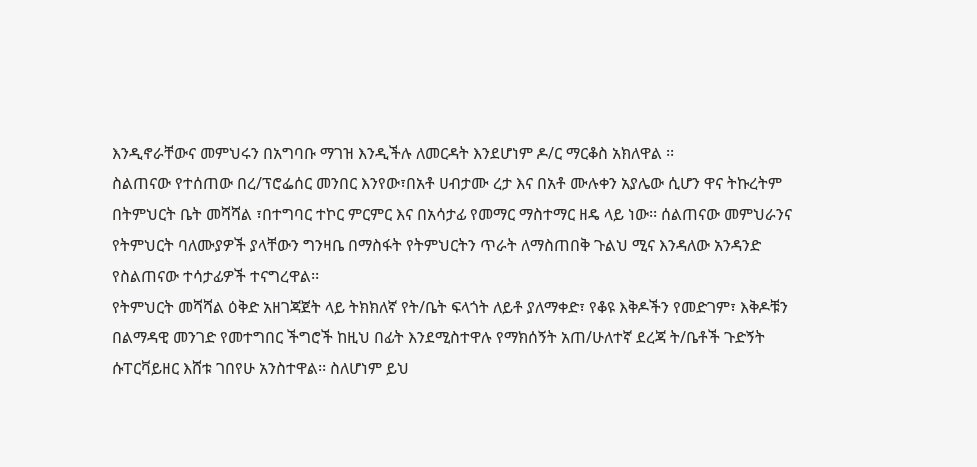እንዲኖራቸውና መምህሩን በአግባቡ ማገዝ እንዲችሉ ለመርዳት እንደሆነም ዶ/ር ማርቆስ አክለዋል ፡፡
ስልጠናው የተሰጠው በረ/ፕሮፌሰር መንበር እንየው፣በአቶ ሀብታሙ ረታ እና በአቶ ሙሉቀን አያሌው ሲሆን ዋና ትኩረትም በትምህርት ቤት መሻሻል ፣በተግባር ተኮር ምርምር እና በአሳታፊ የመማር ማስተማር ዘዴ ላይ ነው፡፡ ሰልጠናው መምህራንና የትምህርት ባለሙያዎች ያላቸውን ግንዛቤ በማስፋት የትምህርትን ጥራት ለማስጠበቅ ጉልህ ሚና እንዳለው አንዳንድ የስልጠናው ተሳታፊዎች ተናግረዋል፡፡
የትምህርት መሻሻል ዕቅድ አዘገጃጀት ላይ ትክክለኛ የት/ቤት ፍላጎት ለይቶ ያለማቀድ፣ የቆዩ እቅዶችን የመድገም፣ እቅዶቹን በልማዳዊ መንገድ የመተግበር ችግሮች ከዚህ በፊት እንደሚስተዋሉ የማክሰኝት አጠ/ሁለተኛ ደረጃ ት/ቤቶች ጉድኝት ሱፐርቫይዘር እሸቱ ገበየሁ አንስተዋል፡፡ ስለሆነም ይህ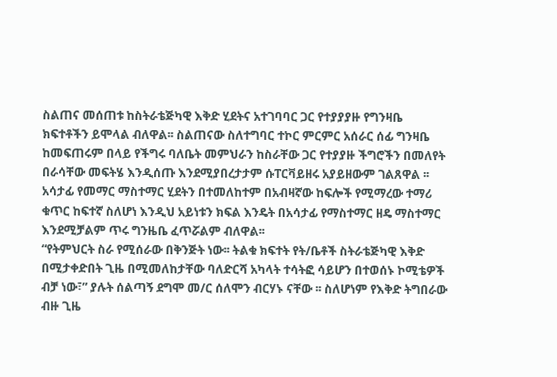ስልጠና መሰጠቱ ከስትራቴጅካዊ እቅድ ሂደትና አተገባባር ጋር የተያያያዙ የግንዛቤ ክፍተቶችን ይሞላል ብለዋል፡፡ ስልጠናው ስለተግባር ተኮር ምርምር አሰራር ሰፊ ግንዛቤ ከመፍጠሩም በላይ የችግሩ ባለቤት መምህራን ከስራቸው ጋር የተያያዙ ችግሮችን በመለየት በራሳቸው መፍትሄ እንዲሰጡ እንደሚያበረታታም ሱፐርቫይዘሩ አያይዘውም ገልጸዋል ፡፡አሳታፊ የመማር ማስተማር ሂደትን በተመለከተም በአብዛኛው ከፍሎች የሚማረው ተማሪ ቁጥር ከፍተኛ ስለሆነ እንዲህ አይነቱን ክፍል እንዴት በአሳታፊ የማስተማር ዘዴ ማስተማር እንደሚቻልም ጥሩ ግንዜቤ ፈጥሯልም ብለዋል፡፡
“የትምህርት ስራ የሚሰራው በቅንጅት ነው፡፡ ትልቁ ክፍተት የት/ቤቶች ስትራቴጅካዊ እቅድ በሚታቀድበት ጊዜ በሚመለከታቸው ባለድርሻ አካላት ተሳትፎ ሳይሆን በተወሰኑ ኮሚቴዎች ብቻ ነው፣” ያሉት ሰልጣኝ ደግሞ መ/ር ሰለሞን ብርሃኑ ናቸው ፡፡ ስለሆነም የእቅድ ትግበራው ብዙ ጊዜ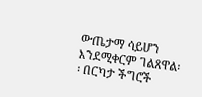ውጤታማ ሳይሆን እንደሚቀርም ገልጸዋል፡፡ በርካታ ችግሮች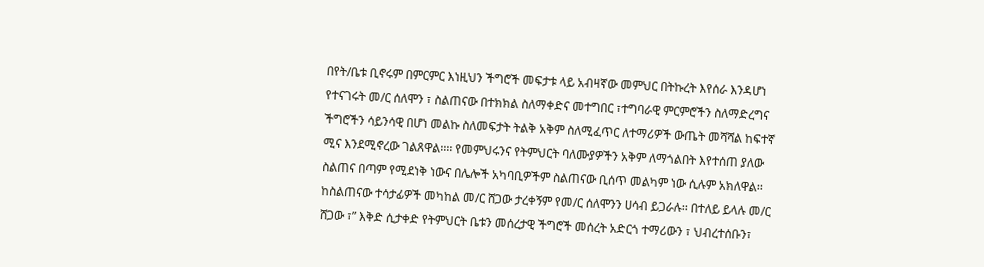በየት/ቤቱ ቢኖሩም በምርምር እነዚህን ችግሮች መፍታቱ ላይ አብዛኛው መምህር በትኩረት እየሰራ እንዳሆነ የተናገሩት መ/ር ሰለሞን ፣ ስልጠናው በተክክል ስለማቀድና መተግበር ፣ተግባራዊ ምርምሮችን ስለማድረግና ችግሮችን ሳይንሳዊ በሆነ መልኩ ስለመፍታት ትልቅ አቅም ስለሚፈጥር ለተማሪዎች ውጤት መሻሻል ከፍተኛ ሚና እንደሚኖረው ገልጸዋል፡፡፡፡ የመምህሩንና የትምህርት ባለሙያዎችን አቅም ለማጎልበት እየተሰጠ ያለው ስልጠና በጣም የሚደነቅ ነውና በሌሎች አካባቢዎችም ስልጠናው ቢሰጥ መልካም ነው ሲሉም አክለዋል፡፡
ከስልጠናው ተሳታፊዎች መካከል መ/ር ሸጋው ታረቀኝም የመ/ር ሰለሞንን ሀሳብ ይጋራሉ፡፡ በተለይ ይላሉ መ/ር ሸጋው ፣” እቅድ ሲታቀድ የትምህርት ቤቱን መሰረታዊ ችግሮች መሰረት አድርጎ ተማሪውን ፣ ህብረተሰቡን፣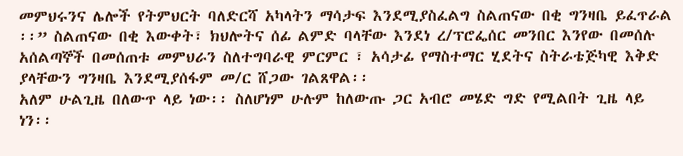መምህሩንና ሌሎች የትምህርት ባለድርሻ አካላትን ማሳታፍ እንደሚያስፈልግ ስልጠናው በቂ ግንዛቤ ይፈጥራል ፡፡” ስልጠናው በቂ እውቀት፣ ክህሎትና ሰፊ ልምድ ባላቸው እንደነ ረ/ፕሮፌሰር መንበር እንየው በመሰሉ አሰልጣኞች በመሰጠቱ መምህራን ስለተግባራዊ ምርምር ፣ አሳታፊ የማስተማር ሂደትና ስትራቴጅካዊ እቅድ ያላቸውን ግንዛቤ እንደሚያሰፋም መ/ር ሸጋው ገልጸዋል፡፡
አለም ሁልጊዜ በለውጥ ላይ ነው፡፡ ስለሆነም ሁሉም ከለውጡ ጋር አብሮ መሄድ ግድ የሚልበት ጊዜ ላይ ነን፡፡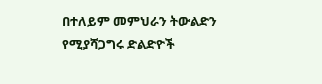በተለይም መምህራን ትውልድን የሚያሻጋግሩ ድልድዮች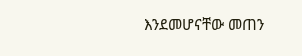እንደመሆናቸው መጠን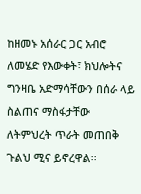ከዘመኑ አሰራር ጋር አብሮ ለመሄድ የእውቀት፣ ክህሎትና ግንዛቤ አድማሳቸውን በሰራ ላይ ስልጠና ማስፋታቸው ለትምህረት ጥራት መጠበቅ ጉልህ ሚና ይኖረዋል፡፡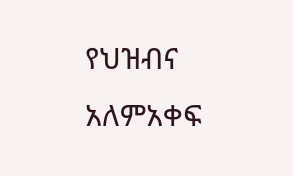የህዝብና አለምአቀፍ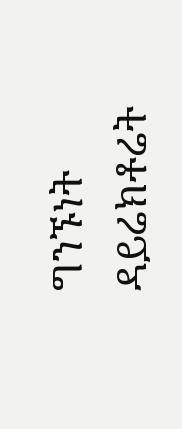ግንኙነት ዳይሬክቶሬት